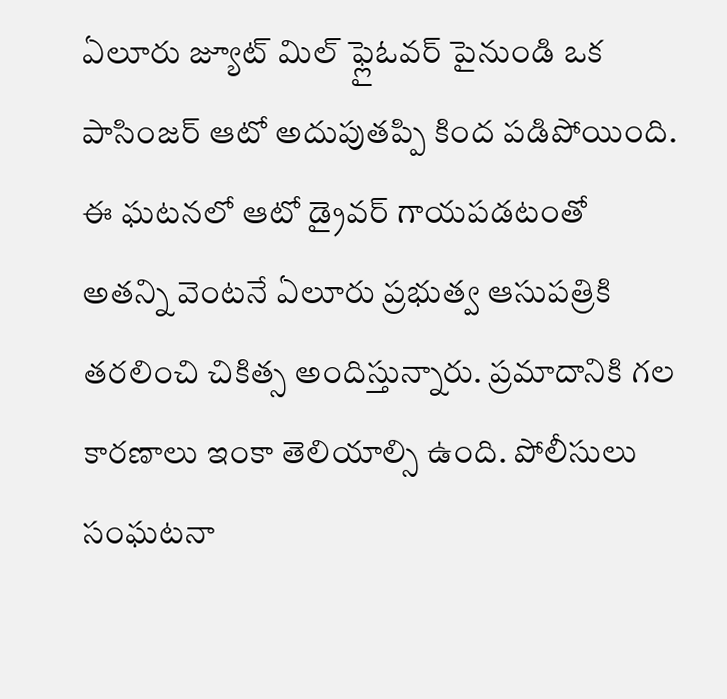ఏలూరు జ్యూట్ మిల్ ఫ్లైఓవర్ పైనుండి ఒక పాసింజర్ ఆటో అదుపుతప్పి కింద పడిపోయింది. ఈ ఘటనలో ఆటో డ్రైవర్ గాయపడటంతో అతన్ని వెంటనే ఏలూరు ప్రభుత్వ ఆసుపత్రికి తరలించి చికిత్స అందిస్తున్నారు. ప్రమాదానికి గల కారణాలు ఇంకా తెలియాల్సి ఉంది. పోలీసులు సంఘటనా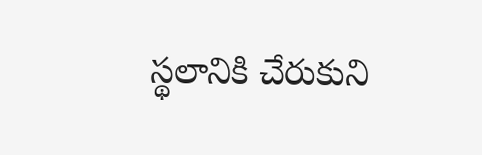స్థలానికి చేరుకుని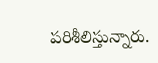పరిశీలిస్తున్నారు.